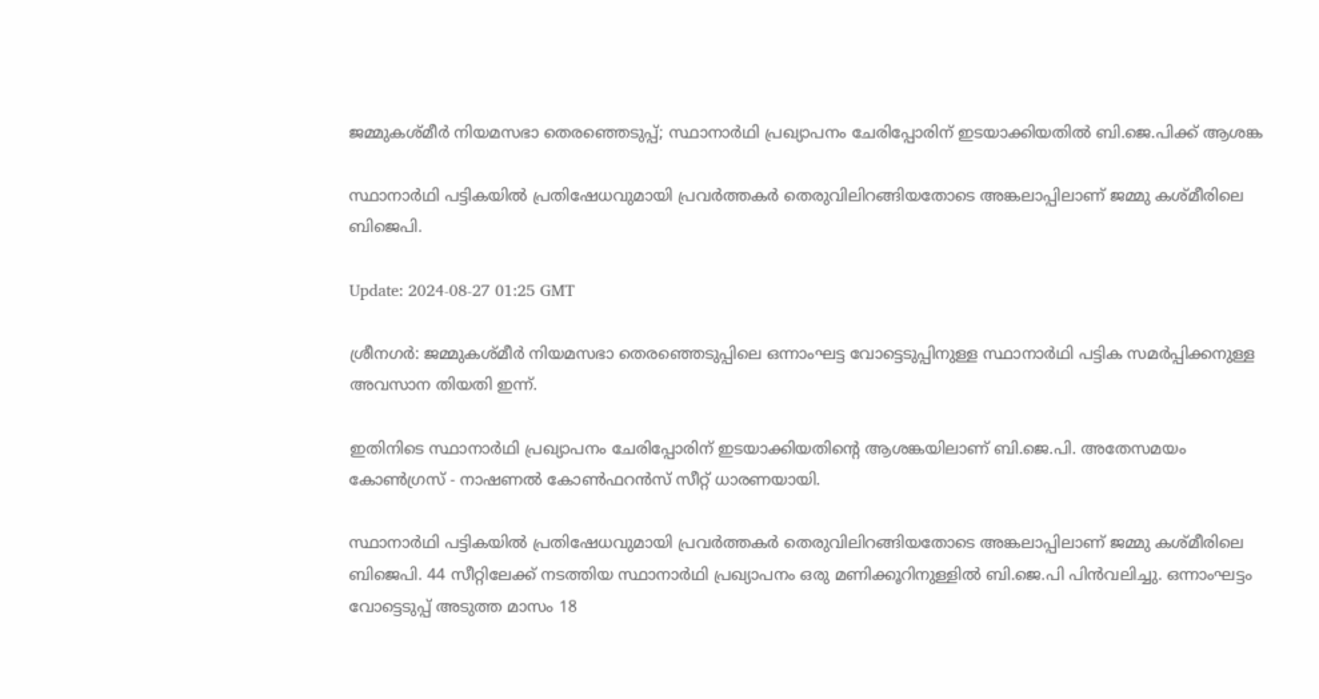ജമ്മുകശ്മീർ നിയമസഭാ തെരഞ്ഞെടുപ്പ്; സ്ഥാനാർഥി പ്രഖ്യാപനം ചേരിപ്പോരിന് ഇടയാക്കിയതിൽ ബി.ജെ.പിക്ക് ആശങ്ക

സ്ഥാനാർഥി പട്ടികയിൽ പ്രതിഷേധവുമായി പ്രവർത്തകർ തെരുവിലിറങ്ങിയതോടെ അങ്കലാപ്പിലാണ് ജമ്മു കശ്മീരിലെ ബിജെപി.

Update: 2024-08-27 01:25 GMT

ശ്രീനഗര്‍: ജമ്മുകശ്മീർ നിയമസഭാ തെരഞ്ഞെടുപ്പിലെ ഒന്നാംഘട്ട വോട്ടെടുപ്പിനുള്ള സ്ഥാനാർഥി പട്ടിക സമർപ്പിക്കനുള്ള അവസാന തിയതി ഇന്ന്.

ഇതിനിടെ സ്ഥാനാർഥി പ്രഖ്യാപനം ചേരിപ്പോരിന് ഇടയാക്കിയതിന്റെ ആശങ്കയിലാണ് ബി.ജെ.പി. അതേസമയം കോൺഗ്രസ് - നാഷണൽ കോൺഫറൻസ് സീറ്റ് ധാരണയായി.

സ്ഥാനാർഥി പട്ടികയിൽ പ്രതിഷേധവുമായി പ്രവർത്തകർ തെരുവിലിറങ്ങിയതോടെ അങ്കലാപ്പിലാണ് ജമ്മു കശ്മീരിലെ ബിജെപി. 44 സീറ്റിലേക്ക് നടത്തിയ സ്ഥാനാർഥി പ്രഖ്യാപനം ഒരു മണിക്കൂറിനുള്ളിൽ ബി.ജെ.പി പിൻവലിച്ചു. ഒന്നാംഘട്ടം വോട്ടെടുപ്പ് അടുത്ത മാസം 18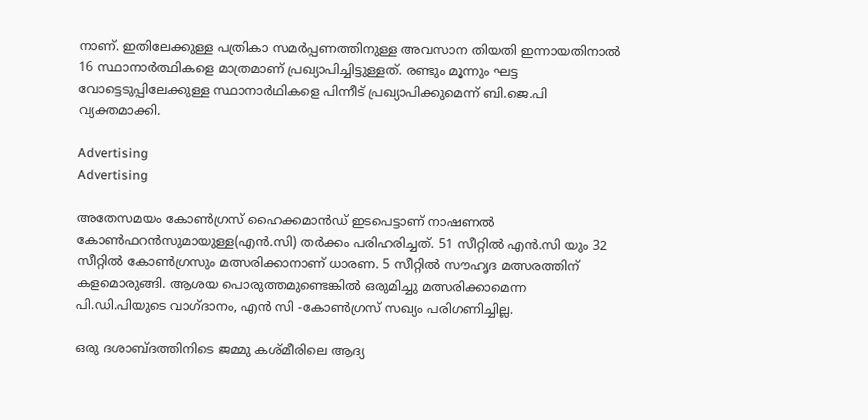നാണ്. ഇതിലേക്കുള്ള പത്രികാ സമർപ്പണത്തിനുള്ള അവസാന തിയതി ഇന്നായതിനാൽ 16 സ്ഥാനാർത്ഥികളെ മാത്രമാണ് പ്രഖ്യാപിച്ചിട്ടുള്ളത്. രണ്ടും മൂന്നും ഘട്ട വോട്ടെടുപ്പിലേക്കുള്ള സ്ഥാനാർഥികളെ പിന്നീട് പ്രഖ്യാപിക്കുമെന്ന് ബി.ജെ.പി വ്യക്തമാക്കി.

Advertising
Advertising

അതേസമയം കോൺഗ്രസ് ഹൈക്കമാൻഡ് ഇടപെട്ടാണ് നാഷണല്‍ കോൺഫറൻസുമായുള്ള(എന്‍.സി) തർക്കം പരിഹരിച്ചത്. 51 സീറ്റിൽ എൻ.സി യും 32 സീറ്റിൽ കോൺഗ്രസും മത്സരിക്കാനാണ് ധാരണ. 5 സീറ്റിൽ സൗഹൃദ മത്സരത്തിന് കളമൊരുങ്ങി. ആശയ പൊരുത്തമുണ്ടെങ്കിൽ ഒരുമിച്ചു മത്സരിക്കാമെന്ന പി.ഡി.പിയുടെ വാഗ്ദാനം, എൻ സി -കോൺഗ്രസ് സഖ്യം പരിഗണിച്ചില്ല.

ഒരു ദശാബ്ദത്തിനിടെ ജമ്മു കശ്മീരിലെ ആദ്യ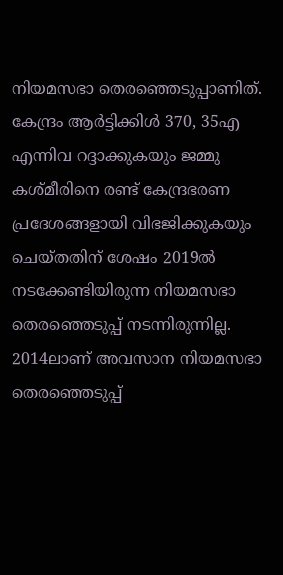നിയമസഭാ തെരഞ്ഞെടുപ്പാണിത്. കേന്ദ്രം ആർട്ടിക്കിൾ 370, 35എ എന്നിവ റദ്ദാക്കുകയും ജമ്മു കശ്മീരിനെ രണ്ട് കേന്ദ്രഭരണ പ്രദേശങ്ങളായി വിഭജിക്കുകയും ചെയ്തതിന് ശേഷം 2019ല്‍ നടക്കേണ്ടിയിരുന്ന നിയമസഭാ തെരഞ്ഞെടുപ്പ് നടന്നിരുന്നില്ല. 2014ലാണ് അവസാന നിയമസഭാ തെരഞ്ഞെടുപ്പ്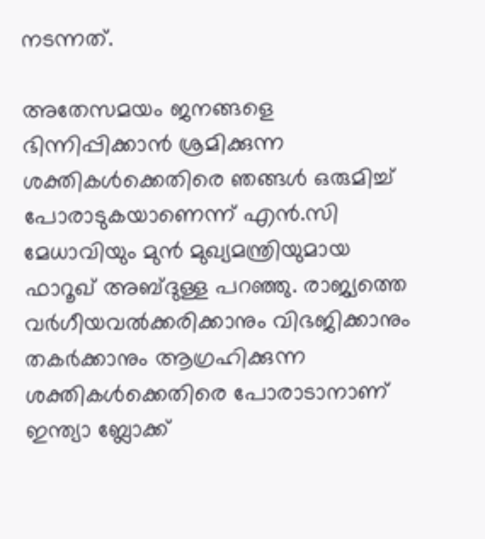നടന്നത്.

അതേസമയം ജനങ്ങളെ ഭിന്നിപ്പിക്കാൻ ശ്രമിക്കുന്ന ശക്തികൾക്കെതിരെ ഞങ്ങൾ ഒരുമിച്ച് പോരാടുകയാണെന്ന് എൻ.സി മേധാവിയും മുൻ മുഖ്യമന്ത്രിയുമായ ഫാറൂഖ് അബ്ദുള്ള പറഞ്ഞു. രാജ്യത്തെ വർഗീയവൽക്കരിക്കാനും വിഭജിക്കാനും തകർക്കാനും ആഗ്രഹിക്കുന്ന ശക്തികൾക്കെതിരെ പോരാടാനാണ് ഇന്ത്യാ ബ്ലോക്ക്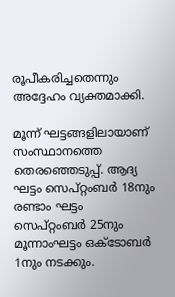രൂപീകരിച്ചതെന്നും അദ്ദേഹം വ്യക്തമാക്കി.

മൂന്ന് ഘട്ടങ്ങളിലായാണ് സംസ്ഥാനത്തെ തെരഞ്ഞെടുപ്പ്. ആദ്യ ഘട്ടം സെപ്റ്റംബർ 18നും രണ്ടാം ഘട്ടം സെപ്റ്റംബർ 25നും മൂന്നാംഘട്ടം ഒക്ടോബർ 1നും നടക്കും.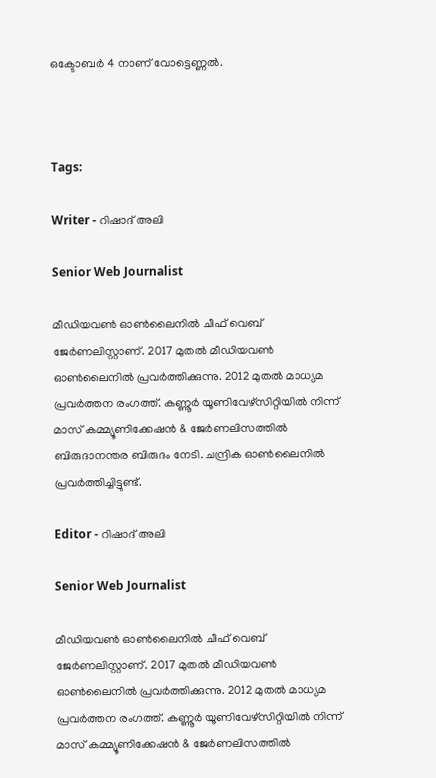ഒക്ടോബർ 4 നാണ് വോട്ടെണ്ണല്‍.



Tags:

Writer - റിഷാദ് അലി

Senior Web Journalist

മീഡിയവൺ ഓൺലൈനിൽ ചീഫ് വെബ് ജേർണലിസ്റ്റാണ്. 2017 മുതൽ മീഡിയവൺ ഓൺലൈനിൽ പ്രവർത്തിക്കുന്നു. 2012 മുതൽ മാധ്യമ പ്രവർത്തന രംഗത്ത്. കണ്ണൂര്‍ യൂണിവേഴ്‌സിറ്റിയിൽ നിന്ന് മാസ് കമ്മ്യൂണിക്കേഷന്‍ & ജേര്‍ണലിസത്തില്‍ ബിരുദാനന്തര ബിരുദം നേടി. ചന്ദ്രിക ഓണ്‍ലൈനില്‍ പ്രവര്‍ത്തിച്ചിട്ടുണ്ട്.

Editor - റിഷാദ് അലി

Senior Web Journalist

മീഡിയവൺ ഓൺലൈനിൽ ചീഫ് വെബ് ജേർണലിസ്റ്റാണ്. 2017 മുതൽ മീഡിയവൺ ഓൺലൈനിൽ പ്രവർത്തിക്കുന്നു. 2012 മുതൽ മാധ്യമ പ്രവർത്തന രംഗത്ത്. കണ്ണൂര്‍ യൂണിവേഴ്‌സിറ്റിയിൽ നിന്ന് മാസ് കമ്മ്യൂണിക്കേഷന്‍ & ജേര്‍ണലിസത്തില്‍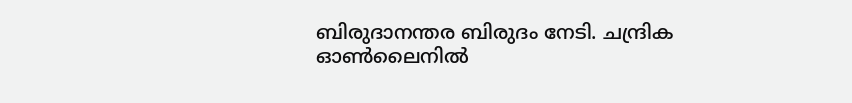ബിരുദാനന്തര ബിരുദം നേടി. ചന്ദ്രിക ഓണ്‍ലൈനില്‍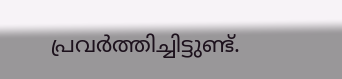പ്രവര്‍ത്തിച്ചിട്ടുണ്ട്.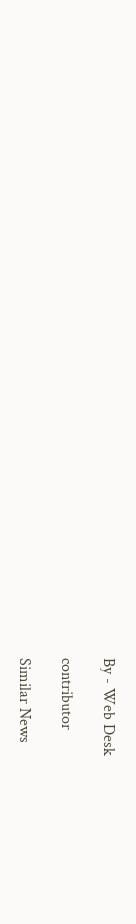By - Web Desk

contributor

Similar News